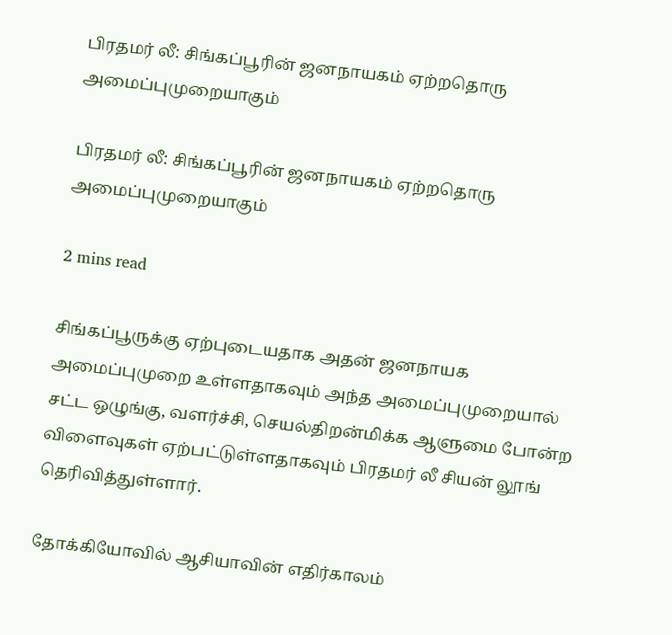பிரதமர் லீ: சிங்கப்பூரின் ஜனநாயகம் ஏற்றதொரு அமைப்புமுறையாகும்

பிரதமர் லீ: சிங்கப்பூரின் ஜனநாயகம் ஏற்றதொரு அமைப்புமுறையாகும்

2 mins read

சிங்கப்பூருக்கு ஏற்புடையதாக அதன் ஜனநாயக அமைப்புமுறை உள்ளதாகவும் அந்த அமைப்புமுறையால் சட்ட ஒழுங்கு, வளர்ச்சி, செயல்திறன்மிக்க ஆளுமை போன்ற விளைவுகள் ஏற்பட்டுள்ளதாகவும் பிரதமர் லீ சியன் லூங் தெரிவித்துள்ளார்.

தோக்கியோவில் ஆசியாவின் எதிர்காலம்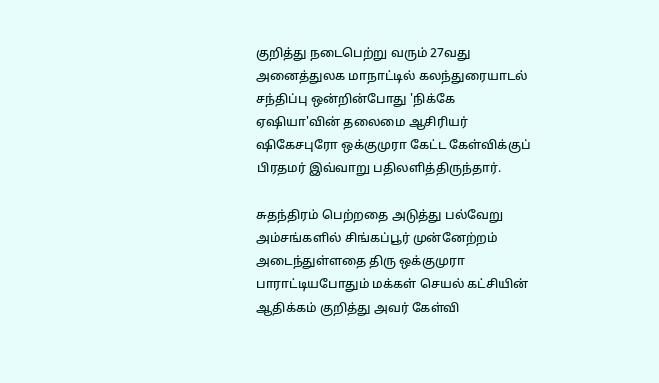குறித்து நடைபெற்று வரும் 27வது அனைத்துலக மாநாட்டில் கலந்துரையாடல் சந்திப்பு ஒன்றின்போது 'நிக்கே ஏஷியா'வின் தலைமை ஆசிரியர் ஷிகேசபுரோ ஒக்குமுரா கேட்ட கேள்விக்குப் பிரதமர் இவ்வாறு பதிலளித்திருந்தார்.

சுதந்திரம் பெற்றதை அடுத்து பல்வேறு அம்சங்களில் சிங்கப்பூர் முன்னேற்றம் அடைந்துள்ளதை திரு ஒக்குமுரா பாராட்டியபோதும் மக்கள் செயல் கட்சியின் ஆதிக்கம் குறித்து அவர் கேள்வி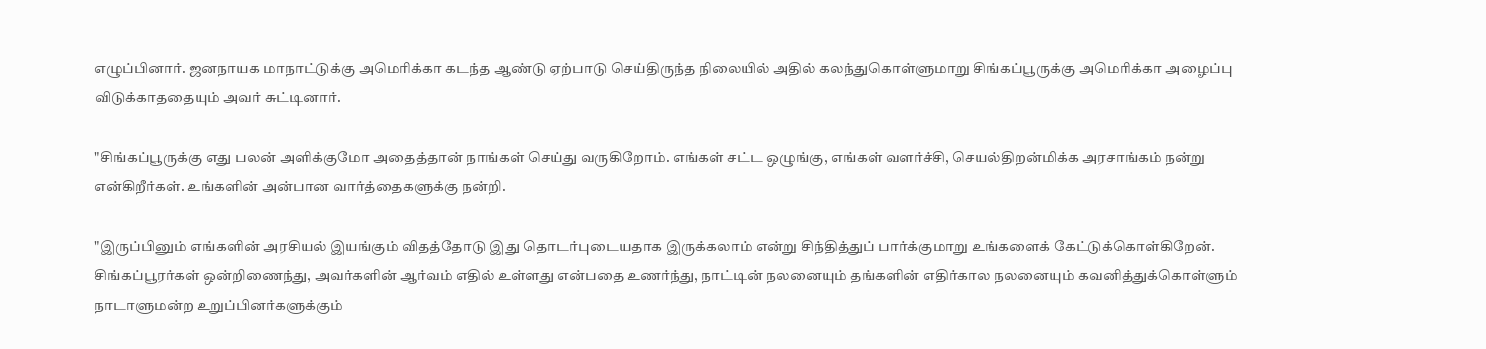எழுப்பினார். ஜனநாயக மாநாட்டுக்கு அமெரிக்கா கடந்த ஆண்டு ஏற்பாடு செய்திருந்த நிலையில் அதில் கலந்துகொள்ளுமாறு சிங்கப்பூருக்கு அமெரிக்கா அழைப்பு விடுக்காததையும் அவர் சுட்டினார்.

"சிங்கப்பூருக்கு எது பலன் அளிக்குமோ அதைத்தான் நாங்கள் செய்து வருகிறோம். எங்கள் சட்ட ஒழுங்கு, எங்கள் வளர்ச்சி, செயல்திறன்மிக்க அரசாங்கம் நன்று என்கிறீர்கள். உங்களின் அன்பான வார்த்தைகளுக்கு நன்றி.

"இருப்பினும் எங்களின் அரசியல் இயங்கும் விதத்தோடு இது தொடர்புடையதாக இருக்கலாம் என்று சிந்தித்துப் பார்க்குமாறு உங்களைக் கேட்டுக்கொள்கிறேன். சிங்கப்பூரர்கள் ஒன்றிணைந்து, அவர்களின் ஆர்வம் எதில் உள்ளது என்பதை உணர்ந்து, நாட்டின் நலனையும் தங்களின் எதிர்கால நலனையும் கவனித்துக்கொள்ளும் நாடாளுமன்ற உறுப்பினர்களுக்கும்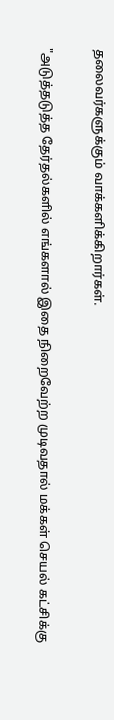தலைவர்களுக்கும் வாக்களிக்கிறார்கள்.

"அடுத்தடுத்த தேர்தல்களில் எங்களால் இதை நிறைவேற்ற முடிவதால் மக்கள் செயல் கட்சிக்கு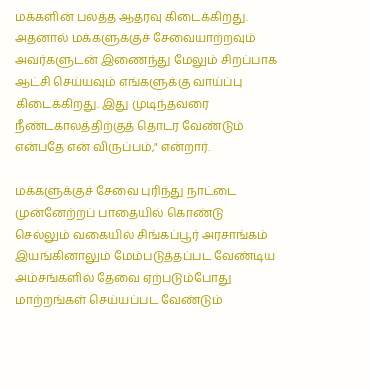மக்களின் பலத்த ஆதரவு கிடைக்கிறது. அதனால் மக்களுக்குச் சேவையாற்றவும் அவர்களுடன் இணைந்து மேலும் சிறப்பாக ஆட்சி செய்யவும் எங்களுக்கு வாய்ப்பு கிடைக்கிறது. இது முடிந்தவரை நீண்டகாலத்திற்குத் தொடர வேண்டும் என்பதே என் விருப்பம்," என்றார்.

மக்களுக்குச் சேவை புரிந்து நாட்டை முன்னேற்றப் பாதையில் கொண்டு செல்லும் வகையில் சிங்கப்பூர் அரசாங்கம் இயங்கினாலும் மேம்படுத்தப்பட வேண்டிய அம்சங்களில் தேவை ஏற்படும்போது மாற்றங்கள் செய்யப்பட வேண்டும்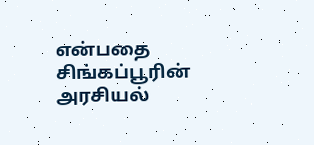என்பதை சிங்கப்பூரின் அரசியல்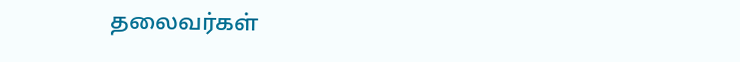தலைவர்கள்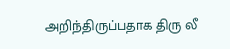அறிந்திருப்பதாக திரு லீ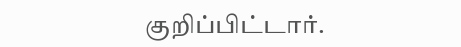குறிப்பிட்டார்.